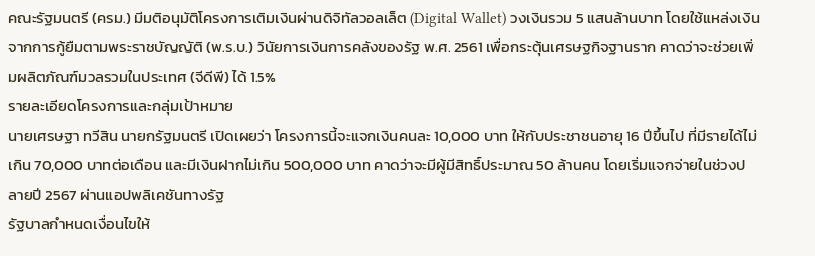คณะรัฐมนตรี (ครม.) มีมติอนุมัติโครงการเติมเงินผ่านดิจิทัลวอลเล็ต (Digital Wallet) วงเงินรวม 5 แสนล้านบาท โดยใช้แหล่งเงินจากการกู้ยืมตามพระราชบัญญัติ (พ.ร.บ.) วินัยการเงินการคลังของรัฐ พ.ศ. 2561 เพื่อกระตุ้นเศรษฐกิจฐานราก คาดว่าจะช่วยเพิ่มผลิตภัณฑ์มวลรวมในประเทศ (จีดีพี) ได้ 1.5%
รายละเอียดโครงการและกลุ่มเป้าหมาย
นายเศรษฐา ทวีสิน นายกรัฐมนตรี เปิดเผยว่า โครงการนี้จะแจกเงินคนละ 10,000 บาท ให้กับประชาชนอายุ 16 ปีขึ้นไป ที่มีรายได้ไม่เกิน 70,000 บาทต่อเดือน และมีเงินฝากไม่เกิน 500,000 บาท คาดว่าจะมีผู้มีสิทธิ์ประมาณ 50 ล้านคน โดยเริ่มแจกจ่ายในช่วงปลายปี 2567 ผ่านแอปพลิเคชันทางรัฐ
รัฐบาลกำหนดเงื่อนไขให้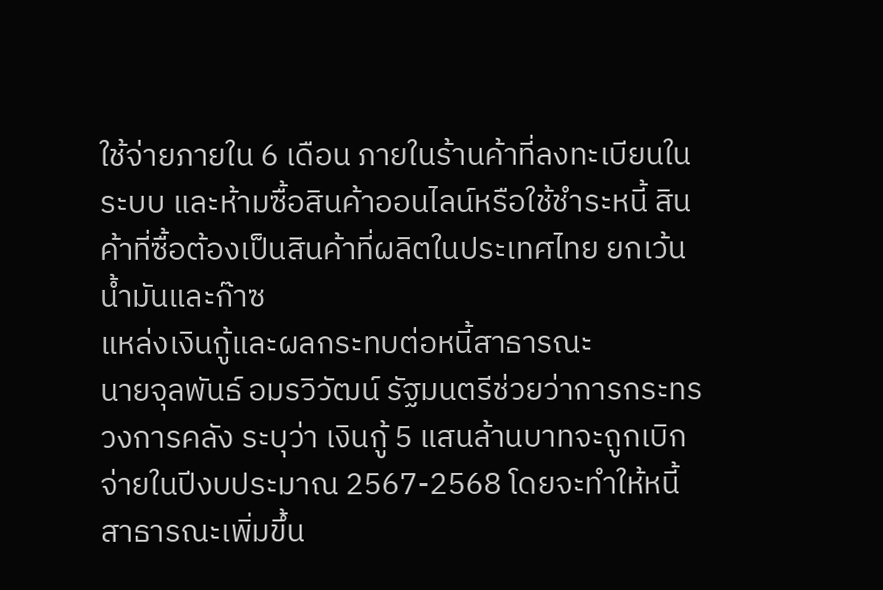ใช้จ่ายภายใน 6 เดือน ภายในร้านค้าที่ลงทะเบียนในระบบ และห้ามซื้อสินค้าออนไลน์หรือใช้ชำระหนี้ สินค้าที่ซื้อต้องเป็นสินค้าที่ผลิตในประเทศไทย ยกเว้นน้ำมันและก๊าซ
แหล่งเงินกู้และผลกระทบต่อหนี้สาธารณะ
นายจุลพันธ์ อมรวิวัฒน์ รัฐมนตรีช่วยว่าการกระทรวงการคลัง ระบุว่า เงินกู้ 5 แสนล้านบาทจะถูกเบิกจ่ายในปีงบประมาณ 2567-2568 โดยจะทำให้หนี้สาธารณะเพิ่มขึ้น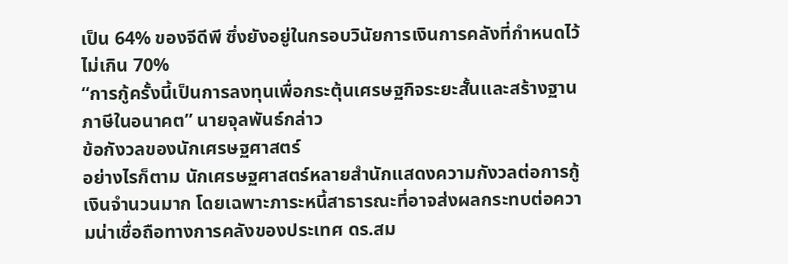เป็น 64% ของจีดีพี ซึ่งยังอยู่ในกรอบวินัยการเงินการคลังที่กำหนดไว้ไม่เกิน 70%
“การกู้ครั้งนี้เป็นการลงทุนเพื่อกระตุ้นเศรษฐกิจระยะสั้นและสร้างฐานภาษีในอนาคต” นายจุลพันธ์กล่าว
ข้อกังวลของนักเศรษฐศาสตร์
อย่างไรก็ตาม นักเศรษฐศาสตร์หลายสำนักแสดงความกังวลต่อการกู้เงินจำนวนมาก โดยเฉพาะภาระหนี้สาธารณะที่อาจส่งผลกระทบต่อความน่าเชื่อถือทางการคลังของประเทศ ดร.สม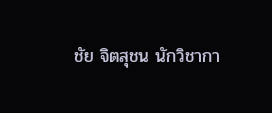ชัย จิตสุชน นักวิชากา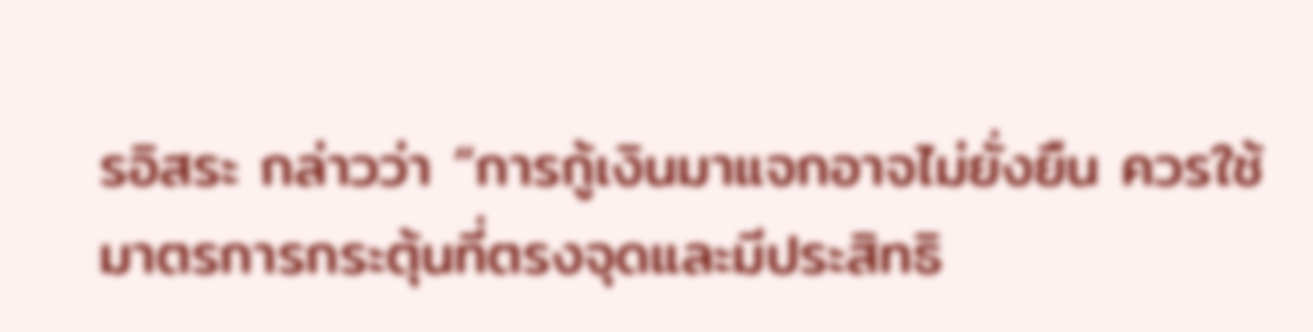รอิสระ กล่าวว่า “การกู้เงินมาแจกอาจไม่ยั่งยืน ควรใช้มาตรการกระตุ้นที่ตรงจุดและมีประสิทธิ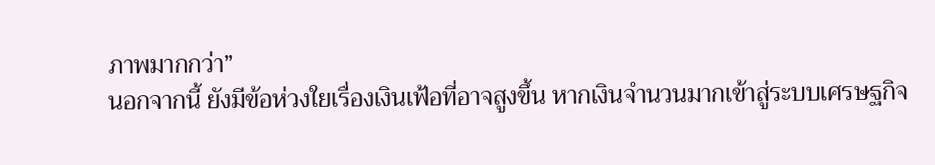ภาพมากกว่า”
นอกจากนี้ ยังมีข้อห่วงใยเรื่องเงินเฟ้อที่อาจสูงขึ้น หากเงินจำนวนมากเข้าสู่ระบบเศรษฐกิจ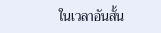ในเวลาอันสั้น